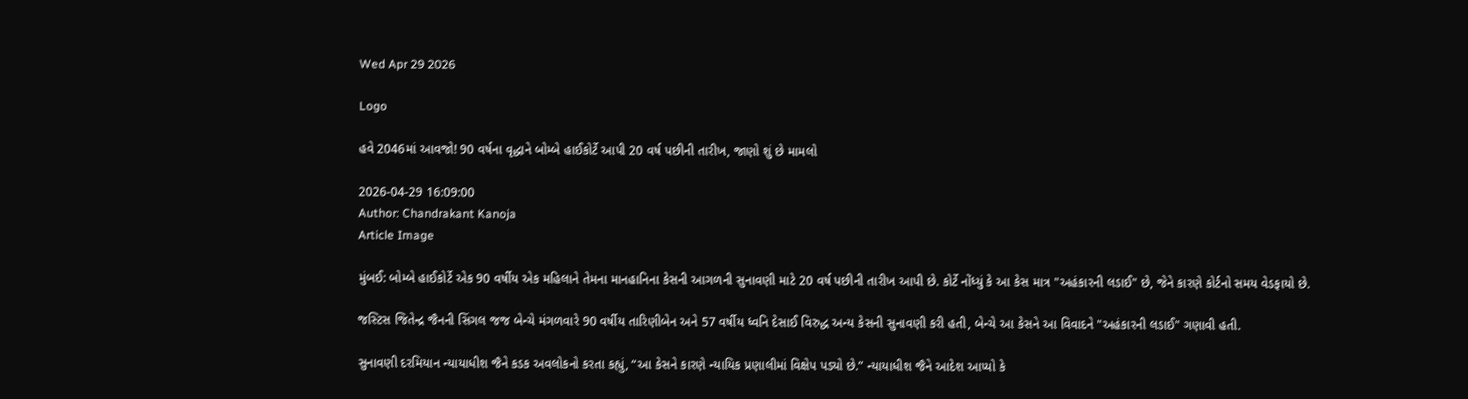Wed Apr 29 2026

Logo

હવે 2046માં આવજો! 90 વર્ષના વૃદ્ધાને બોમ્બે હાઈકોર્ટે આપી 20 વર્ષ પછીની તારીખ, જાણો શું છે મામલો

2026-04-29 16:09:00
Author: Chandrakant Kanoja
Article Image

મુંબઈ: બોમ્બે હાઈકોર્ટે એક 90 વર્ષીય એક મહિલાને તેમના માનહાનિના કેસની આગળની સુનાવણી માટે 20 વર્ષ પછીની તારીખ આપી છે. કોર્ટે નોંધ્યું કે આ કેસ માત્ર "અહંકારની લડાઈ" છે, જેને કારણે કોર્ટનો સમય વેડફાયો છે.

જસ્ટિસ જિતેન્દ્ર જૈનની સિંગલ જજ બેન્ચે મંગળવારે 90 વર્ષીય તારિણીબેન અને 57 વર્ષીય ધ્વનિ દેસાઈ વિરુદ્ધ અન્ય કેસની સુનાવણી કરી હતી, બેન્ચે આ કેસને આ વિવાદને "અહંકારની લડાઈ" ગણાવી હતી.

સુનાવણી દરમિયાન ન્યાયાધીશ જૈને કડક અવલોકનો કરતા કહ્યું, “આ કેસને કારણે ન્યાયિક પ્રણાલીમાં વિક્ષેપ પડ્યો છે.” ન્યાયાધીશ જૈને આદેશ આપ્યો કે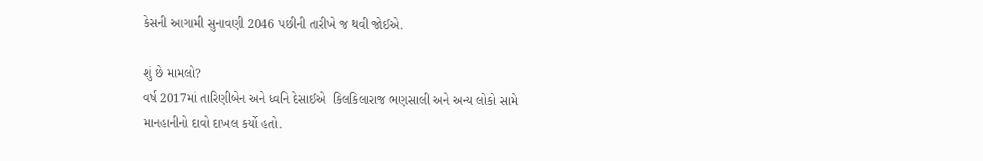કેસની આગામી સુનાવણી 2046 પછીની તારીખે જ થવી જોઈએ.

શું છે મામલો?
વર્ષ 2017માં તારિણીબેન અને ધ્વનિ દેસાઈએ  કિલકિલારાજ ભણસાલી અને અન્ય લોકો સામે માનહાનીનો દાવો દાખલ કર્યો હતો.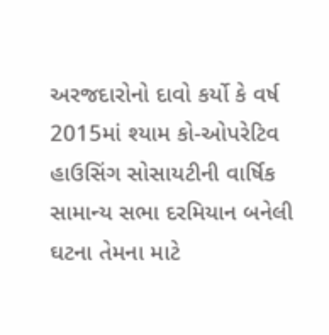અરજદારોનો દાવો કર્યો કે વર્ષ 2015માં શ્યામ કો-ઓપરેટિવ હાઉસિંગ સોસાયટીની વાર્ષિક સામાન્ય સભા દરમિયાન બનેલી ઘટના તેમના માટે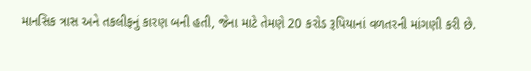માનસિક ત્રાસ અને તકલીફનું કારણ બની હતી, જેના માટે તેમણે 20 કરોડ રૂપિયાનાં વળતરની માંગણી કરી છે.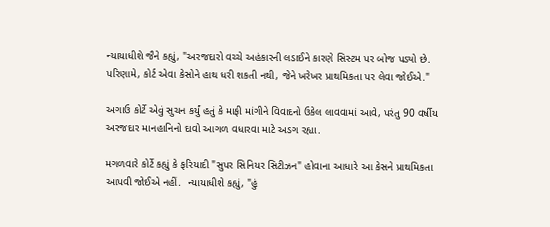ન્યાયાધીશે જૈને કહ્યું, "અરજદારો વચ્ચે અહંકારની લડાઈને કારણે સિસ્ટમ પર બોજ પડ્યો છે. પરિણામે, કોર્ટ એવા કેસોને હાથ ધરી શકતી નથી, જેને ખરેખર પ્રાથમિકતા પર લેવા જોઈએ."

અગાઉ કોર્ટે એવું સુચન કર્યું હતું કે માફી માંગીને વિવાદનો ઉકેલ લાવવામાં આવે, પરંતુ 90 વર્ષીય અરજદાર માનહાનિનો દાવો આગળ વધારવા માટે અડગ રહ્યા.

મગળવારે કોર્ટે કહ્યું કે ફરિયાદી "સુપર સિનિયર સિટીઝન" હોવાના આધારે આ કેસને પ્રાથમિકતા આપવી જોઈએ નહીં.  ન્યાયાધીશે કહ્યું, "હું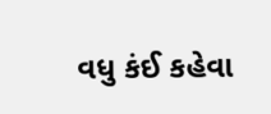વધુ કંઈ કહેવા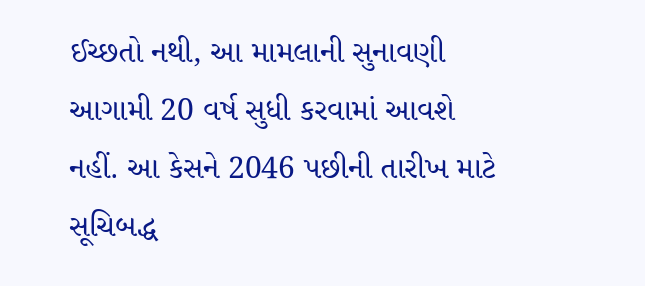ઈચ્છતો નથી, આ મામલાની સુનાવણી આગામી 20 વર્ષ સુધી કરવામાં આવશે નહીં. આ કેસને 2046 પછીની તારીખ માટે સૂચિબદ્ધ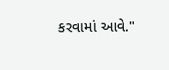કરવામાં આવે."